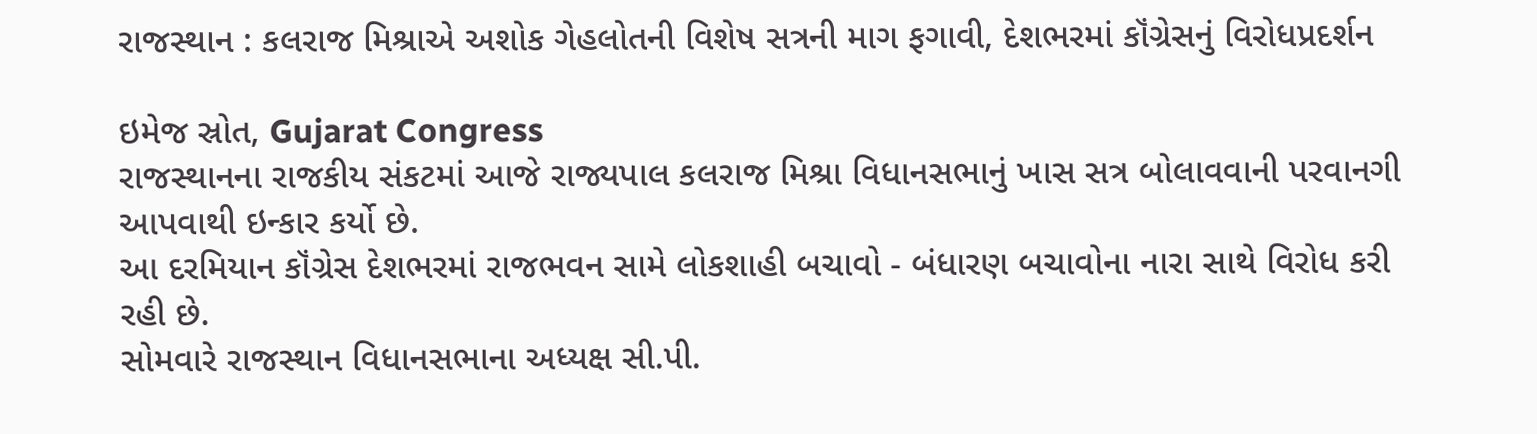રાજસ્થાન : કલરાજ મિશ્રાએ અશોક ગેહલોતની વિશેષ સત્રની માગ ફગાવી, દેશભરમાં કૉંગ્રેસનું વિરોધપ્રદર્શન

ઇમેજ સ્રોત, Gujarat Congress
રાજસ્થાનના રાજકીય સંકટમાં આજે રાજ્યપાલ કલરાજ મિશ્રા વિધાનસભાનું ખાસ સત્ર બોલાવવાની પરવાનગી આપવાથી ઇન્કાર કર્યો છે.
આ દરમિયાન કૉંગ્રેસ દેશભરમાં રાજભવન સામે લોકશાહી બચાવો - બંધારણ બચાવોના નારા સાથે વિરોધ કરી રહી છે.
સોમવારે રાજસ્થાન વિધાનસભાના અધ્યક્ષ સી.પી.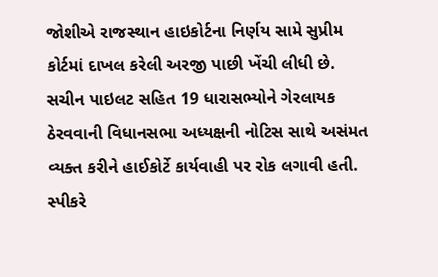જોશીએ રાજસ્થાન હાઇકોર્ટના નિર્ણય સામે સુપ્રીમ કોર્ટમાં દાખલ કરેલી અરજી પાછી ખેંચી લીધી છે.
સચીન પાઇલટ સહિત 19 ધારાસભ્યોને ગેરલાયક ઠેરવવાની વિધાનસભા અધ્યક્ષની નોટિસ સાથે અસંમત વ્યક્ત કરીને હાઈકોર્ટે કાર્યવાહી પર રોક લગાવી હતી. સ્પીકરે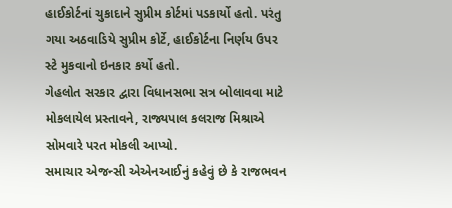હાઈકોર્ટનાં ચુકાદાને સુપ્રીમ કોર્ટમાં પડકાર્યો હતો. પરંતુ ગયા અઠવાડિયે સુપ્રીમ કોર્ટે, હાઈકોર્ટના નિર્ણય ઉપર સ્ટે મુકવાનો ઇનકાર કર્યો હતો.
ગેહલોત સરકાર દ્વારા વિધાનસભા સત્ર બોલાવવા માટે મોકલાયેલ પ્રસ્તાવને, રાજ્યપાલ કલરાજ મિશ્રાએ સોમવારે પરત મોકલી આપ્યો.
સમાચાર એજન્સી એએનઆઈનું કહેવું છે કે રાજભવન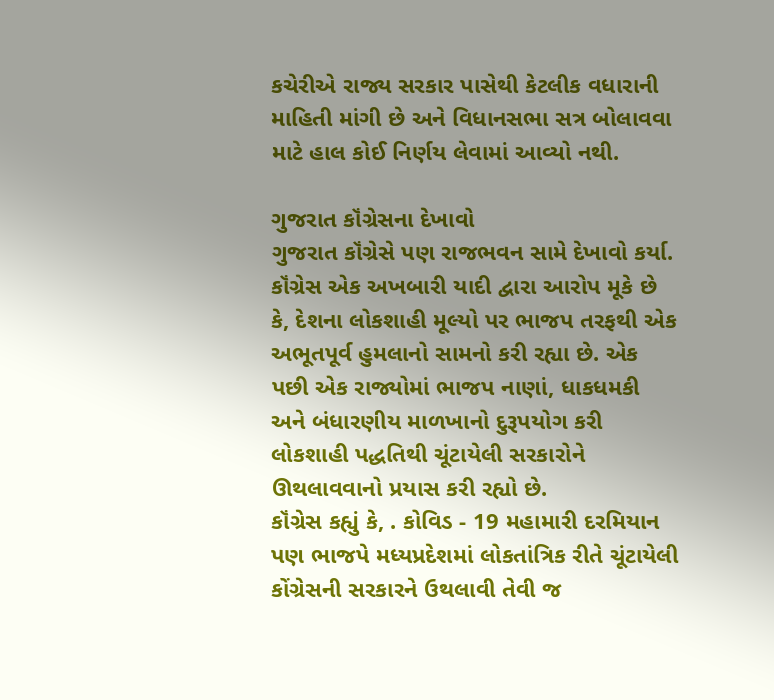કચેરીએ રાજ્ય સરકાર પાસેથી કેટલીક વધારાની માહિતી માંગી છે અને વિધાનસભા સત્ર બોલાવવા માટે હાલ કોઈ નિર્ણય લેવામાં આવ્યો નથી.

ગુજરાત કૉંગ્રેસના દેખાવો
ગુજરાત કૉંગ્રેસે પણ રાજભવન સામે દેખાવો કર્યા. કૉંગ્રેસ એક અખબારી યાદી દ્વારા આરોપ મૂકે છે કે, દેશના લોકશાહી મૂલ્યો પર ભાજપ તરફથી એક અભૂતપૂર્વ હુમલાનો સામનો કરી રહ્યા છે. એક પછી એક રાજ્યોમાં ભાજપ નાણાં, ધાકધમકી અને બંધારણીય માળખાનો દુરૂપયોગ કરી લોકશાહી પદ્ધતિથી ચૂંટાયેલી સરકારોને ઊથલાવવાનો પ્રયાસ કરી રહ્યો છે.
કૉંગ્રેસ કહ્યું કે, . કોવિડ - 19 મહામારી દરમિયાન પણ ભાજપે મધ્યપ્રદેશમાં લોકતાંત્રિક રીતે ચૂંટાયેલી કોંગ્રેસની સરકારને ઉથલાવી તેવી જ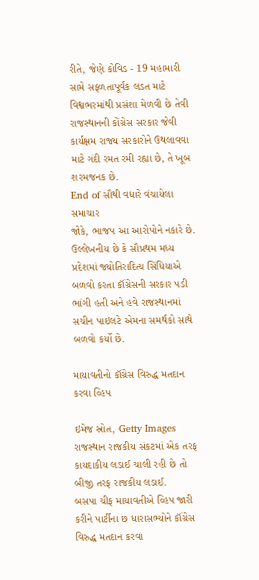રીતે, જેણે કોવિડ - 19 મહામારી સામે સફળતાપૂર્વક લડત માટે વિશ્વભરમાંથી પ્રસંશા મેળવી છે તેવી રાજસ્થાનની કોંગ્રેસ સરકાર જેવી કાર્યક્ષમ રાજ્ય સરકારોને ઉથલાવવા માટે ગંદી રમત રમી રહ્યા છે, તે ખૂબ શરમજનક છે.
End of સૌથી વધારે વંચાયેલા સમાચાર
જોકે, ભાજપ આ આરોપોને નકારે છે.
ઉલ્લેખનીય છે કે સૌપ્રથમ મધ્ય પ્રદેશમાં જ્યોતિરાદિત્ય સિંધિયાએ બળવો કરતા કૉંગ્રેસની સરકાર પડી ભાંગી હતી અને હવે રાજસ્થાનમાં સચીન પાઇલટે એમના સમર્થકો સાથે બળવો કર્યો છે.

માયાવતીનો કૉંગ્રેસ વિરુદ્ધ મતદાન કરવા વ્હિપ

ઇમેજ સ્રોત, Getty Images
રાજસ્થાન રાજકીય સંકટમાં એક તરફ કાયદાકીય લડાઈ ચાલી રહી છે તો બીજી તરફ રાજકીય લડાઈ.
બસપા ચીફ માયાવતીએ વ્હિપ જારી કરીને પાર્ટીના છ ધારાસભ્યોને કૉંગ્રેસ વિરુદ્ધ મતદાન કરવા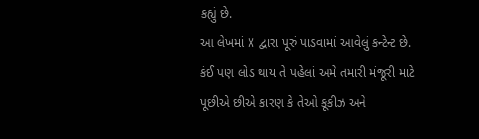કહ્યું છે.
આ લેખમાં X દ્વારા પૂરું પાડવામાં આવેલું કન્ટેન્ટ છે. કંઈ પણ લોડ થાય તે પહેલાં અમે તમારી મંજૂરી માટે પૂછીએ છીએ કારણ કે તેઓ કૂકીઝ અને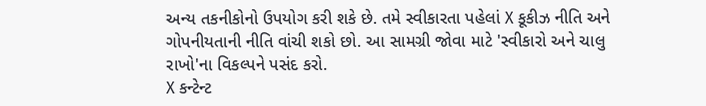અન્ય તકનીકોનો ઉપયોગ કરી શકે છે. તમે સ્વીકારતા પહેલાં X કૂકીઝ નીતિ અને ગોપનીયતાની નીતિ વાંચી શકો છો. આ સામગ્રી જોવા માટે 'સ્વીકારો અને ચાલુ રાખો'ના વિકલ્પને પસંદ કરો.
X કન્ટેન્ટ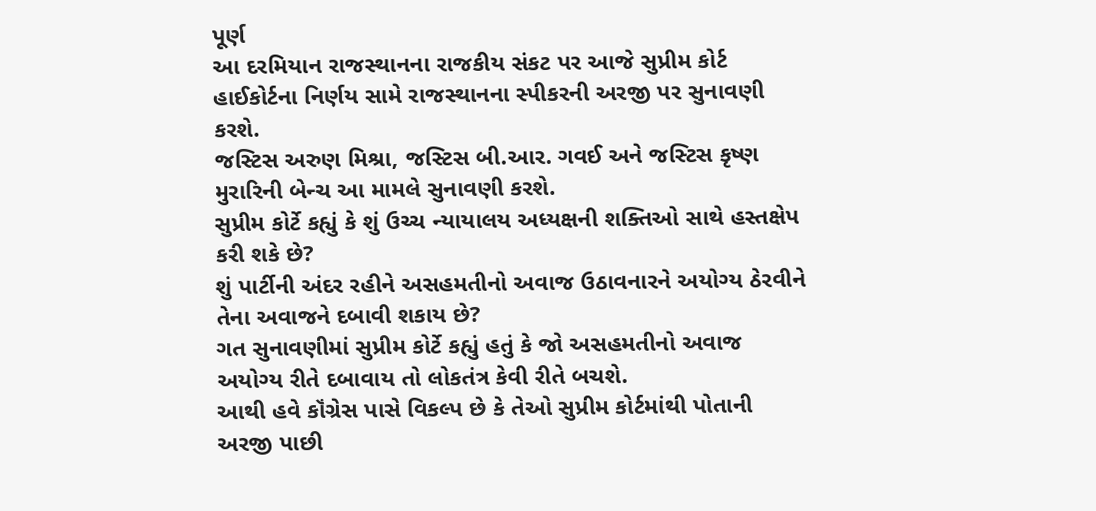પૂર્ણ
આ દરમિયાન રાજસ્થાનના રાજકીય સંકટ પર આજે સુપ્રીમ કોર્ટ હાઈકોર્ટના નિર્ણય સામે રાજસ્થાનના સ્પીકરની અરજી પર સુનાવણી કરશે.
જસ્ટિસ અરુણ મિશ્રા, જસ્ટિસ બી.આર. ગવઈ અને જસ્ટિસ કૃષ્ણ મુરારિની બેન્ચ આ મામલે સુનાવણી કરશે.
સુપ્રીમ કોર્ટે કહ્યું કે શું ઉચ્ચ ન્યાયાલય અધ્યક્ષની શક્તિઓ સાથે હસ્તક્ષેપ કરી શકે છે?
શું પાર્ટીની અંદર રહીને અસહમતીનો અવાજ ઉઠાવનારને અયોગ્ય ઠેરવીને તેના અવાજને દબાવી શકાય છે?
ગત સુનાવણીમાં સુપ્રીમ કોર્ટે કહ્યું હતું કે જો અસહમતીનો અવાજ અયોગ્ય રીતે દબાવાય તો લોકતંત્ર કેવી રીતે બચશે.
આથી હવે કૉંગ્રેસ પાસે વિકલ્પ છે કે તેઓ સુપ્રીમ કોર્ટમાંથી પોતાની અરજી પાછી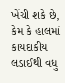ખેંચી શકે છે, કેમ કે હાલમાં કાયદાકીય લડાઈથી વધુ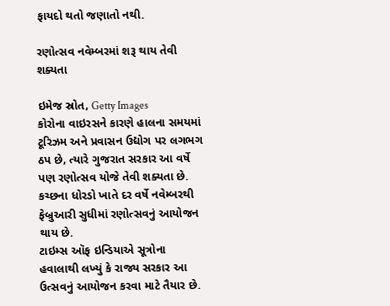ફાયદો થતો જણાતો નથી.

રણોત્સવ નવેમ્બરમાં શરૂ થાય તેવી શક્યતા

ઇમેજ સ્રોત, Getty Images
કોરોના વાઇરસને કારણે હાલના સમયમાં ટૂરિઝમ અને પ્રવાસન ઉદ્યોગ પર લગભગ ઠપ છે, ત્યારે ગુજરાત સરકાર આ વર્ષે પણ રણોત્સવ યોજે તેવી શક્યતા છે.
કચ્છના ધોરડો ખાતે દર વર્ષે નવેમ્બરથી ફેબ્રુઆરી સુધીમાં રણોત્સવનું આયોજન થાય છે.
ટાઇમ્સ ઑફ ઇન્ડિયાએ સૂત્રોના હવાલાથી લખ્યું કે રાજ્ય સરકાર આ ઉત્સવનું આયોજન કરવા માટે તૈયાર છે.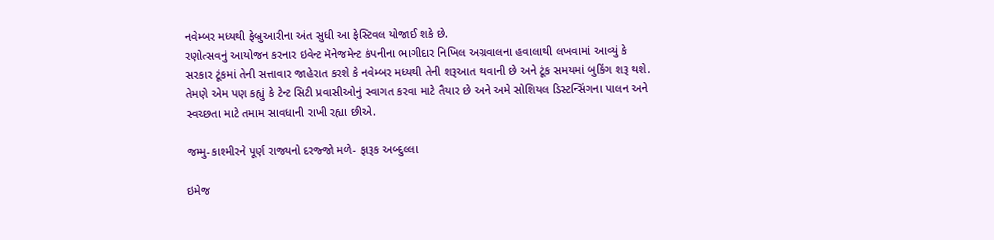નવેમ્બર મધ્યથી ફેબ્રુઆરીના અંત સુધી આ ફેસ્ટિવલ યોજાઈ શકે છે.
રણોત્સવનું આયોજન કરનાર ઇવેન્ટ મૅનેજમેન્ટ કંપનીના ભાગીદાર નિખિલ અગ્રવાલના હવાલાથી લખવામાં આવ્યું કે સરકાર ટૂંકમાં તેની સત્તાવાર જાહેરાત કરશે કે નવેમ્બર મધ્યથી તેની શરૂઆત થવાની છે અને ટૂંક સમયમાં બુકિંગ શરૂ થશે.
તેમણે એમ પણ કહ્યું કે ટેન્ટ સિટી પ્રવાસીઓનું સ્વાગત કરવા માટે તૈયાર છે અને અમે સોશિયલ ડિસ્ટન્સિંગના પાલન અને સ્વચ્છતા માટે તમામ સાવધાની રાખી રહ્યા છીએ.

જમ્મુ-કાશ્મીરને પૂર્ણ રાજ્યનો દરજ્જો મળે- ફારૂક અબ્દુલ્લા

ઇમેજ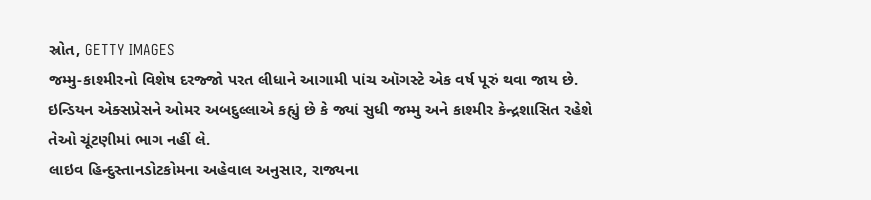સ્રોત, GETTY IMAGES
જમ્મુ-કાશ્મીરનો વિશેષ દરજ્જો પરત લીધાને આગામી પાંચ ઑગસ્ટે એક વર્ષ પૂરું થવા જાય છે.
ઇન્ડિયન એક્સપ્રેસને ઓમર અબદુલ્લાએ કહ્યું છે કે જ્યાં સુધી જમ્મુ અને કાશ્મીર કેન્દ્રશાસિત રહેશે તેઓ ચૂંટણીમાં ભાગ નહીં લે.
લાઇવ હિન્દુસ્તાનડોટકોમના અહેવાલ અનુસાર, રાજ્યના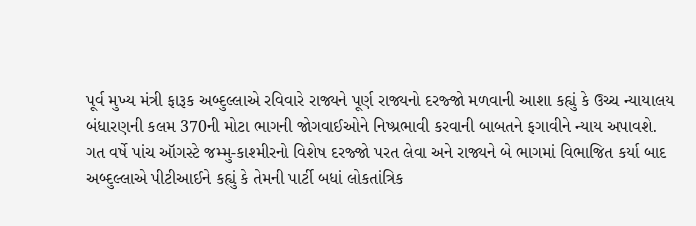પૂર્વ મુખ્ય મંત્રી ફારૂક અબ્દુલ્લાએ રવિવારે રાજ્યને પૂર્ણ રાજ્યનો દરજ્જો મળવાની આશા કહ્યું કે ઉચ્ચ ન્યાયાલય બંધારણની કલમ 370ની મોટા ભાગની જોગવાઈઓને નિષ્પ્રભાવી કરવાની બાબતને ફગાવીને ન્યાય અપાવશે.
ગત વર્ષે પાંચ ઑગસ્ટે જમ્મુ-કાશ્મીરનો વિશેષ દરજ્જો પરત લેવા અને રાજ્યને બે ભાગમાં વિભાજિત કર્યા બાદ અબ્દુલ્લાએ પીટીઆઈને કહ્યું કે તેમની પાર્ટી બધાં લોકતાંત્રિક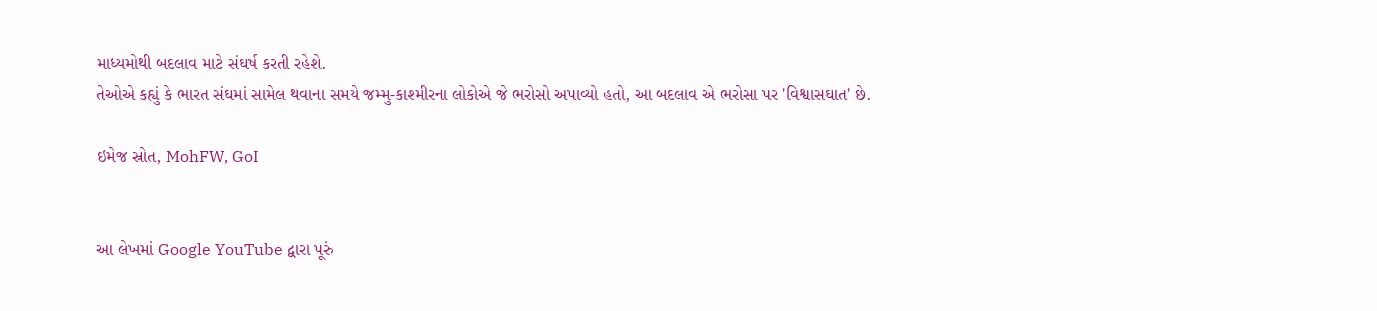માધ્યમોથી બદલાવ માટે સંઘર્ષ કરતી રહેશે.
તેઓએ કહ્યું કે ભારત સંઘમાં સામેલ થવાના સમયે જમ્મુ-કાશ્મીરના લોકોએ જે ભરોસો અપાવ્યો હતો, આ બદલાવ એ ભરોસા પર 'વિશ્વાસઘાત' છે.

ઇમેજ સ્રોત, MohFW, GoI


આ લેખમાં Google YouTube દ્વારા પૂરું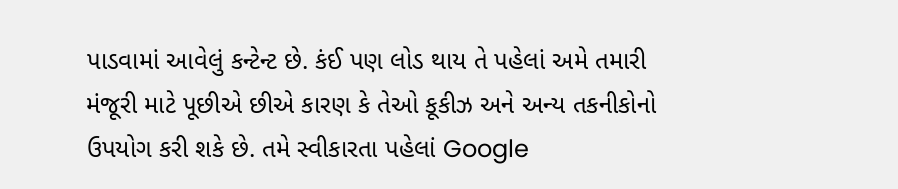પાડવામાં આવેલું કન્ટેન્ટ છે. કંઈ પણ લોડ થાય તે પહેલાં અમે તમારી મંજૂરી માટે પૂછીએ છીએ કારણ કે તેઓ કૂકીઝ અને અન્ય તકનીકોનો ઉપયોગ કરી શકે છે. તમે સ્વીકારતા પહેલાં Google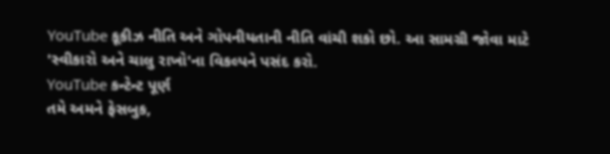YouTube કૂકીઝ નીતિ અને ગોપનીયતાની નીતિ વાંચી શકો છો. આ સામગ્રી જોવા માટે 'સ્વીકારો અને ચાલુ રાખો'ના વિકલ્પને પસંદ કરો.
YouTube કન્ટેન્ટ પૂર્ણ
તમે અમને ફેસબુક,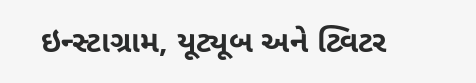ઇન્સ્ટાગ્રામ, યૂટ્યૂબ અને ટ્વિટર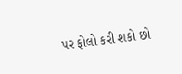પર ફોલો કરી શકો છો